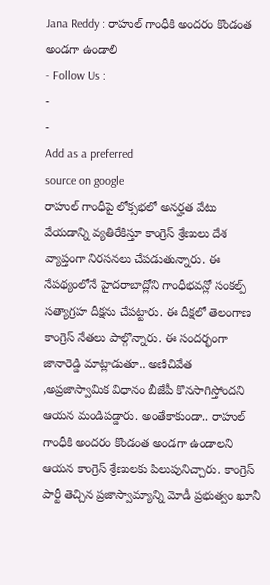Jana Reddy : రాహుల్ గాంధీకి అందరం కొండంత అండగా ఉండాలి
- Follow Us :
-
-
Add as a preferred
source on google
రాహుల్ గాంధీపై లోక్సభలో అనర్హత వేటు వేయడాన్ని వ్యతిరేకిస్తూ కాంగ్రెస్ శ్రేణులు దేశ వ్యాప్తంగా నిరసనలు చేపడుతున్నారు. ఈ నేపథ్యంలోనే హైదరాబాద్లోని గాంధీభవన్లో సంకల్ప్ సత్యాగ్రహ దీక్షను చేపట్టారు. ఈ దీక్షలో తెలంగాణ కాంగ్రెస్ నేతలు పాల్గొన్నారు. ఈ సందర్భంగా జానారెడ్డి మాట్లాడుతూ.. అణిచివేత ,అప్రజాస్వామిక విధానం బీజేపీ కొనసాగిస్తోందని ఆయన మండిపడ్డారు. అంతేకాకుండా.. రాహుల్ గాంధీకి అందరం కొండంత అండగా ఉండాలని ఆయన కాంగ్రెస్ శ్రేణులకు పిలుపునిచ్చారు. కాంగ్రెస్ పార్టీ తెచ్చిన ప్రజాస్వామ్యాన్ని మోడీ ప్రభుత్వం ఖూనీ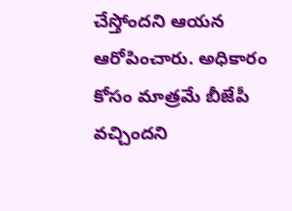చేస్తోందని ఆయన ఆరోపించారు. అధికారం కోసం మాత్రమే బీజేపీ వచ్చిందని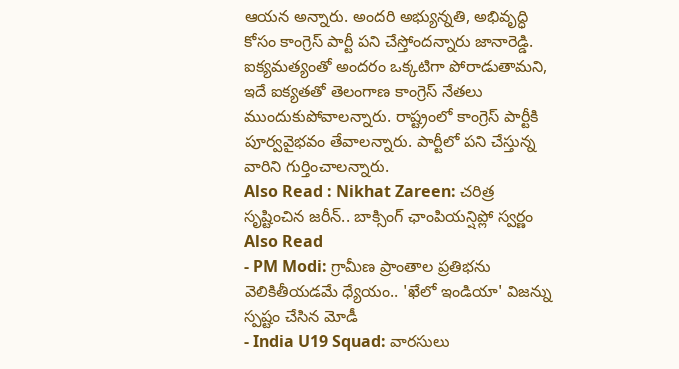ఆయన అన్నారు. అందరి అభ్యున్నతి, అభివృద్ధి కోసం కాంగ్రెస్ పార్టీ పని చేస్తోందన్నారు జానారెడ్డి. ఐక్యమత్యంతో అందరం ఒక్కటిగా పోరాడుతామని, ఇదే ఐక్యతతో తెలంగాణ కాంగ్రెస్ నేతలు ముందుకుపోవాలన్నారు. రాష్ట్రంలో కాంగ్రెస్ పార్టీకి పూర్వవైభవం తేవాలన్నారు. పార్టీలో పని చేస్తున్న వారిని గుర్తించాలన్నారు.
Also Read : Nikhat Zareen: చరిత్ర సృష్టించిన జరీన్.. బాక్సింగ్ ఛాంపియన్షిప్లో స్వర్ణం
Also Read
- PM Modi: గ్రామీణ ప్రాంతాల ప్రతిభను వెలికితీయడమే ధ్యేయం.. 'ఖేలో ఇండియా' విజన్ను స్పష్టం చేసిన మోడీ
- India U19 Squad: వారసులు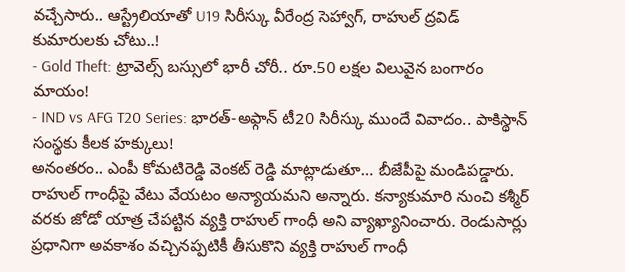వచ్చేసారు.. ఆస్ట్రేలియాతో U19 సిరీస్కు వీరేంద్ర సెహ్వాగ్, రాహుల్ ద్రవిడ్ కుమారులకు చోటు..!
- Gold Theft: ట్రావెల్స్ బస్సులో భారీ చోరీ.. రూ.50 లక్షల విలువైన బంగారం మాయం!
- IND vs AFG T20 Series: భారత్-అఫ్గాన్ టీ20 సిరీస్కు ముందే వివాదం.. పాకిస్థాన్ సంస్థకు కీలక హక్కులు!
అనంతరం.. ఎంపీ కోమటిరెడ్డి వెంకట్ రెడ్డి మాట్లాడుతూ… బీజేపీపై మండిపడ్డారు. రాహుల్ గాంధీపై వేటు వేయటం అన్యాయమని అన్నారు. కన్యాకుమారి నుంచి కశ్మీర్ వరకు జోడో యాత్ర చేపట్టిన వ్యక్తి రాహుల్ గాంధీ అని వ్యాఖ్యానించారు. రెండుసార్లు ప్రధానిగా అవకాశం వచ్చినప్పటికీ తీసుకొని వ్యక్తి రాహుల్ గాంధీ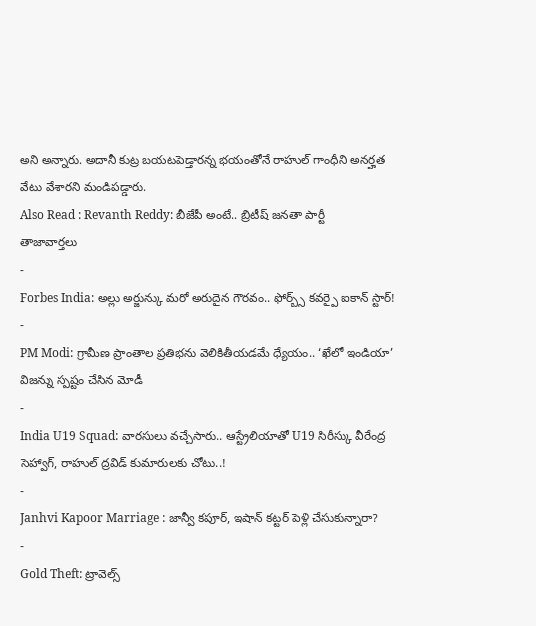అని అన్నారు. అదానీ కుట్ర బయటపెడ్తారన్న భయంతోనే రాహుల్ గాంధీని అనర్హత వేటు వేశారని మండిపడ్డారు.
Also Read : Revanth Reddy: బీజేపీ అంటే.. బ్రిటీష్ జనతా పార్టీ
తాజావార్తలు
-
Forbes India: అల్లు అర్జున్కు మరో అరుదైన గౌరవం.. ఫోర్బ్స్ కవర్పై ఐకాన్ స్టార్!
-
PM Modi: గ్రామీణ ప్రాంతాల ప్రతిభను వెలికితీయడమే ధ్యేయం.. ‘ఖేలో ఇండియా’ విజన్ను స్పష్టం చేసిన మోడీ
-
India U19 Squad: వారసులు వచ్చేసారు.. ఆస్ట్రేలియాతో U19 సిరీస్కు వీరేంద్ర సెహ్వాగ్, రాహుల్ ద్రవిడ్ కుమారులకు చోటు..!
-
Janhvi Kapoor Marriage : జాన్వీ కపూర్, ఇషాన్ కట్టర్ పెళ్లి చేసుకున్నారా?
-
Gold Theft: ట్రావెల్స్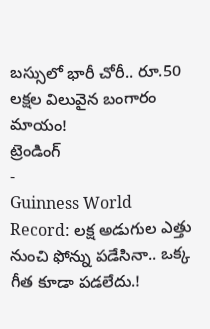బస్సులో భారీ చోరీ.. రూ.50 లక్షల విలువైన బంగారం మాయం!
ట్రెండింగ్
-
Guinness World Record: లక్ష అడుగుల ఎత్తు నుంచి ఫోన్ను పడేసినా.. ఒక్క గీత కూడా పడలేదు.!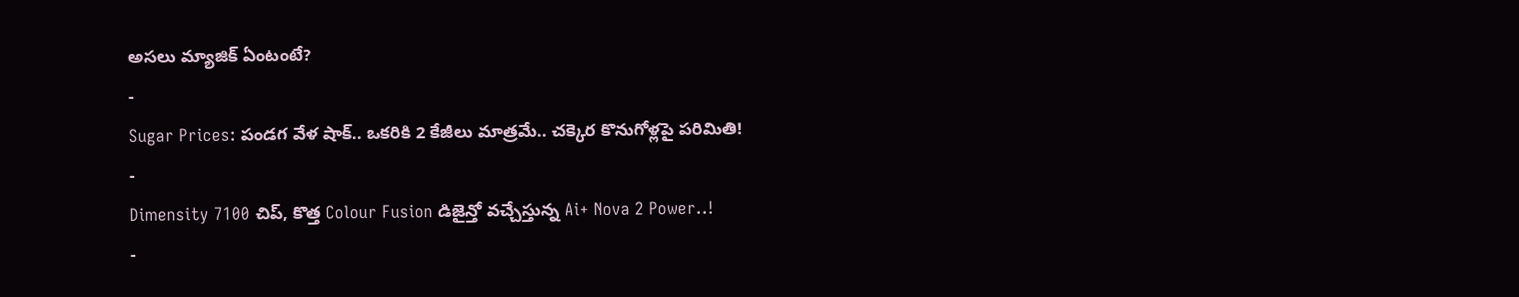అసలు మ్యాజిక్ ఏంటంటే?
-
Sugar Prices: పండగ వేళ షాక్.. ఒకరికి 2 కేజీలు మాత్రమే.. చక్కెర కొనుగోళ్లపై పరిమితి!
-
Dimensity 7100 చిప్, కొత్త Colour Fusion డిజైన్తో వచ్చేస్తున్న Ai+ Nova 2 Power..!
-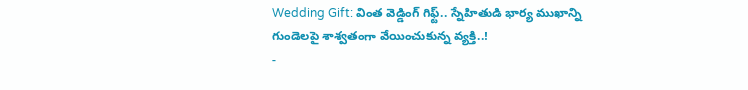Wedding Gift: వింత వెడ్డింగ్ గిఫ్ట్.. స్నేహితుడి భార్య ముఖాన్ని గుండెలపై శాశ్వతంగా వేయించుకున్న వ్యక్తి..!
-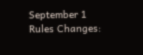September 1 Rules Changes: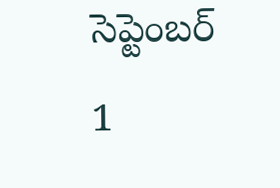సెప్టెంబర్ 1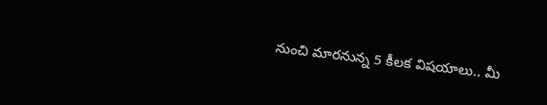నుంచి మారనున్న 5 కీలక విషయాలు.. మీ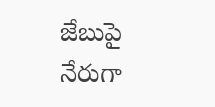జేబుపై నేరుగా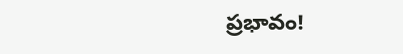ప్రభావం!